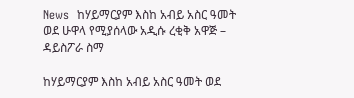News  ከሃይማርያም እስከ አብይ አስር ዓመት ወደ ሁዋላ የሚያሰላው አዲሱ ረቂቅ አዋጅ – ዳይስፖራ ስማ

ከሃይማርያም እስከ አብይ አስር ዓመት ወደ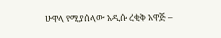ሁዋላ የሚያሰላው አዲሱ ረቂቅ አዋጅ –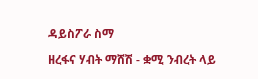ዳይስፖራ ስማ

ዘረፋና ሃብት ማሸሽ - ቋሚ ንብረት ላይ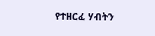የተዘርፈ ሃብትን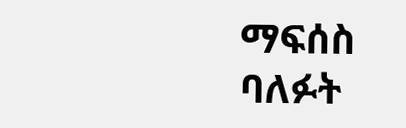ማፍሰስ ባለፉት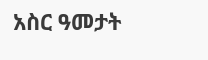አስር ዓመታት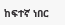ከፍተኛ ነበር